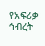የአፍሪቃ ኅብረት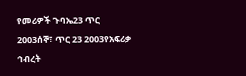የመሪዎች ጉባኤ23 ጥር 2003ሰኞ፣ ጥር 23 2003የአፍሪቃ ኅብረት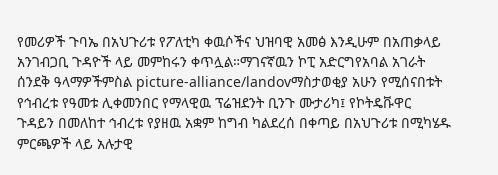የመሪዎች ጉባኤ በአህጉሪቱ የፖለቲካ ቀዉሶችና ህዝባዊ አመፅ እንዲሁም በአጠቃላይ አንገብጋቢ ጉዳዮች ላይ መምከሩን ቀጥሏል።ማገናኛዉን ኮፒ አድርግየአባል አገራት ሰንደቅ ዓላማዎችምስል picture-alliance/landovማስታወቂያ አሁን የሚሰናበቱት የኅብረቱ የዓመቱ ሊቀመንበር የማላዊዉ ፕሬዝደንት ቢንጉ ሙታሪካ፤ የኮትዴቩዋር ጉዳይን በመለከተ ኅብረቱ የያዘዉ አቋም ከግብ ካልደረሰ በቀጣይ በአህጉሪቱ በሚካሄዱ ምርጫዎች ላይ አሉታዊ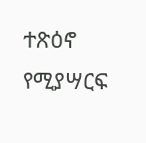ተጽዕኖ የሚያሣርፍ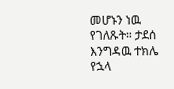መሆኑን ነዉ የገለጹት። ታደሰ እንግዳዉ ተክሌ የኋላ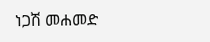ነጋሽ መሐመድ